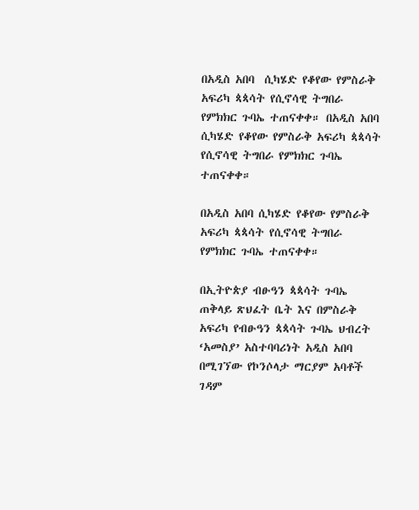በአዲስ አበባ  ሲካሄድ የቆየው የምስራቅ አፍሪካ ጳጳሳት የሲኖሳዊ ትግበራ የምክክር ጉባኤ ተጠናቀቀ። በአዲስ አበባ ሲካሄድ የቆየው የምስራቅ አፍሪካ ጳጳሳት የሲኖሳዊ ትግበራ የምክክር ጉባኤ ተጠናቀቀ።

በአዲስ አበባ ሲካሄድ የቆየው የምስራቅ አፍሪካ ጳጳሳት የሲኖሳዊ ትግበራ የምክክር ጉባኤ ተጠናቀቀ።

በኢትዮጵያ ብፁዓን ጳጳሳት ጉባኤ ጠቅላይ ጽህፈት ቤት እና በምስራቅ አፍሪካ የብፁዓን ጳጳሳት ጉባኤ ህብረት ‘አመስያ’ አስተባባሪነት አዲስ አበባ በሚገኘው የኮንሶላታ ማርያም አባቶች ገዳም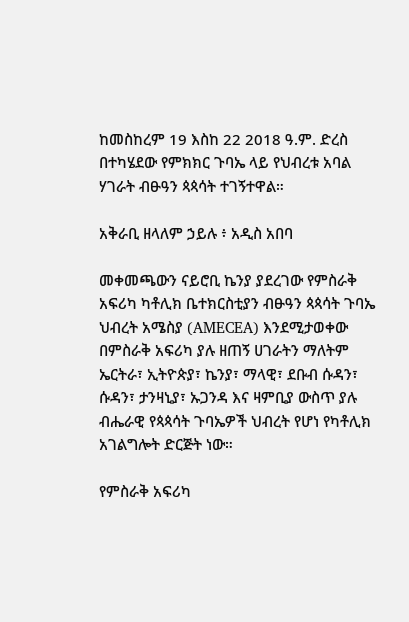ከመስከረም 19 እስከ 22 2018 ዓ.ም. ድረስ በተካሄደው የምክክር ጉባኤ ላይ የህብረቱ አባል ሃገራት ብፁዓን ጳጳሳት ተገኝተዋል።

አቅራቢ ዘላለም ኃይሉ ፥ አዲስ አበባ

መቀመጫውን ናይሮቢ ኬንያ ያደረገው የምስራቅ አፍሪካ ካቶሊክ ቤተክርስቲያን ብፁዓን ጳጳሳት ጉባኤ ህብረት አሜስያ (AMECEA) እንደሚታወቀው በምስራቅ አፍሪካ ያሉ ዘጠኝ ሀገራትን ማለትም ኤርትራ፣ ኢትዮጵያ፣ ኬንያ፣ ማላዊ፣ ደቡብ ሱዳን፣ ሱዳን፣ ታንዛኒያ፣ ኡጋንዳ እና ዛምቢያ ውስጥ ያሉ ብሔራዊ የጳጳሳት ጉባኤዎች ህብረት የሆነ የካቶሊክ አገልግሎት ድርጅት ነው።

የምስራቅ አፍሪካ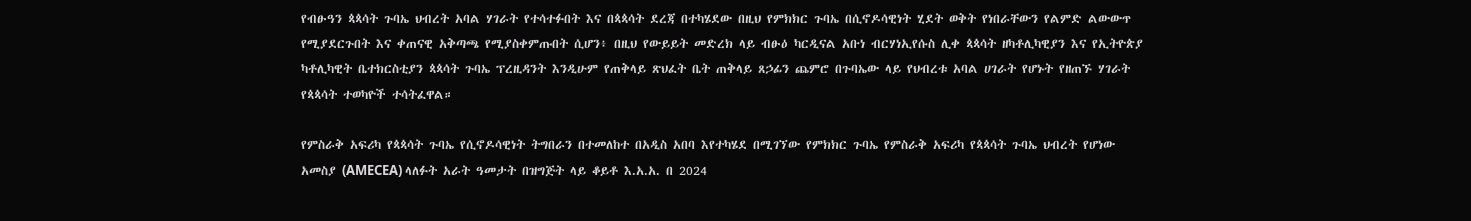የብፁዓን ጳጳሳት ጉባኤ ህብረት አባል ሃገራት የተሳተፉበት እና በጳጳሳት ደረጃ በተካሄደው በዚህ የምክክር ጉባኤ በሲኖዶሳዊነት ሂደት ወቅት የነበራቸውን የልምድ ልውውጥ የሚያደርጉበት እና ቀጠናዊ አቅጣጫ የሚያስቀምጡበት ሲሆን፥ በዚህ የውይይት መድረክ ላይ ብፁዕ ካርዲናል አቡነ ብርሃነኢየሱስ ሊቀ ጳጳሳት ዘካቶሊካዊያን እና የኢትዮጵያ ካቶሊካዊት ቤተክርስቲያን ጳጳሳት ጉባኤ ፕረዚዳንት እንዲሁም የጠቅላይ ጽህፈት ቤት ጠቅላይ ጸኃፊን ጨምሮ በጉባኤው ላይ የህብረቱ አባል ሀገራት የሆኑት የዘጠኙ ሃገራት የጳጳሳት ተወካዮች ተሳትፈዋል።

የምስራቅ አፍሪካ የጳጳሳት ጉባኤ የሲኖዶሳዊነት ትግበራን በተመለከተ በአዲስ አበባ እየተካሄደ በሚገኘው የምክክር ጉባኤ የምስራቅ አፍሪካ የጳጳሳት ጉባኤ ህብረት የሆነው አመስያ (AMECEA) ላለፉት አራት ዓመታት በዝግጅት ላይ ቆይቶ እ.አ.አ. በ 2024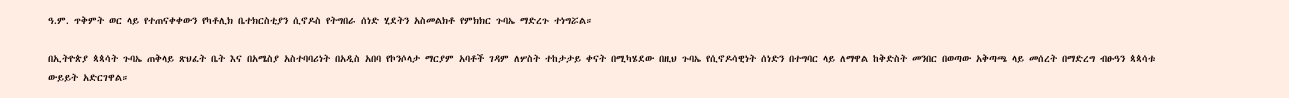ዓ.ም. ጥቅምት ወር ላይ የተጠናቀቀውን የካቶሊክ ቤተክርስቲያን ሲኖዶስ የትግበራ ሰነድ ሂደትን አስመልክቶ የምክክር ጉባኤ ማድረጉ ተነግሯል።

በኢትዮጵያ ጳጳሳት ጉባኤ ጠቅላይ ጽህፈት ቤት እና በአሜስያ አስተባባሪነት በአዲስ አበባ የኮንሶላታ ማርያም አባቶች ገዳም ለሦስት ተከታታይ ቀናት በሚካሄደው በዚህ ጉባኤ የሲኖዶሳዊነት ሰነድን በተግባር ላይ ለማዋል ከቅድስት መንበር በወጣው አቅጣጫ ላይ መሰረት በማድረግ ብፁዓን ጳጳሳቱ ውይይት አድርገዋል።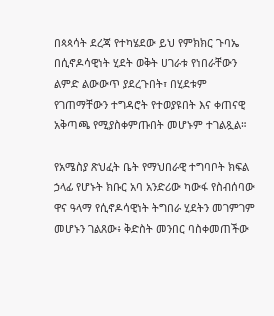በጳጳሳት ደረጃ የተካሄደው ይህ የምክክር ጉባኤ በሲኖዶሳዊነት ሂደት ወቅት ሀገራቱ የነበራቸውን ልምድ ልውውጥ ያደረጉበት፣ በሂደቱም የገጠማቸውን ተግዳሮት የተወያዩበት እና ቀጠናዊ አቅጣጫ የሚያስቀምጡበት መሆኑም ተገልጿል።

የአሜስያ ጽህፈት ቤት የማህበራዊ ተግባቦት ክፍል ኃላፊ የሆኑት ክቡር አባ አንድሪው ካውፋ የስብሰባው ዋና ዓላማ የሲኖዶሳዊነት ትግበራ ሂደትን መገምገም መሆኑን ገልጸው፥ ቅድስት መንበር ባስቀመጠችው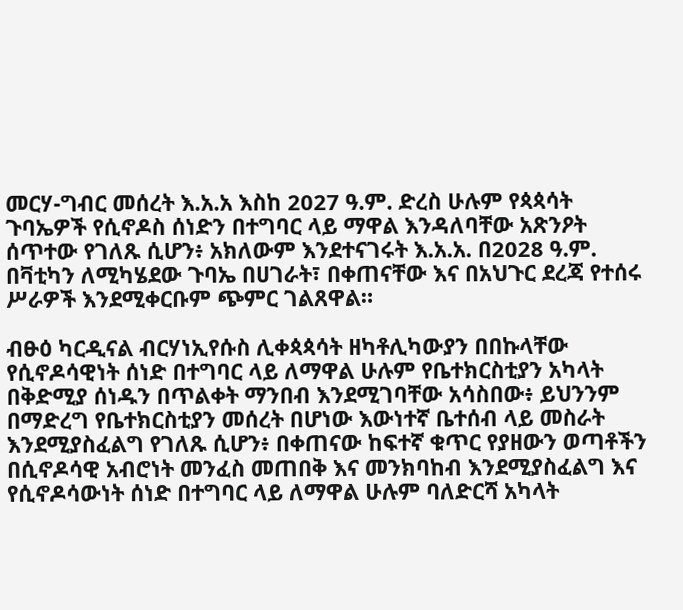መርሃ-ግብር መሰረት እ.አ.አ እስከ 2027 ዓ.ም. ድረስ ሁሉም የጳጳሳት ጉባኤዎች የሲኖዶስ ሰነድን በተግባር ላይ ማዋል እንዳለባቸው አጽንዖት ሰጥተው የገለጹ ሲሆን፥ አክለውም እንደተናገሩት እ.አ.አ. በ2028 ዓ.ም. በቫቲካን ለሚካሄደው ጉባኤ በሀገራት፣ በቀጠናቸው እና በአህጉር ደረጃ የተሰሩ ሥራዎች እንደሚቀርቡም ጭምር ገልጸዋል።

ብፁዕ ካርዲናል ብርሃነኢየሱስ ሊቀጳጳሳት ዘካቶሊካውያን በበኩላቸው የሲኖዶሳዊነት ሰነድ በተግባር ላይ ለማዋል ሁሉም የቤተክርስቲያን አካላት በቅድሚያ ሰነዱን በጥልቀት ማንበብ እንደሚገባቸው አሳስበው፥ ይህንንም በማድረግ የቤተክርስቲያን መሰረት በሆነው እውነተኛ ቤተሰብ ላይ መስራት እንደሚያስፈልግ የገለጹ ሲሆን፥ በቀጠናው ከፍተኛ ቁጥር የያዘውን ወጣቶችን በሲኖዶሳዊ አብሮነት መንፈስ መጠበቅ እና መንክባከብ እንደሚያስፈልግ እና የሲኖዶሳውነት ሰነድ በተግባር ላይ ለማዋል ሁሉም ባለድርሻ አካላት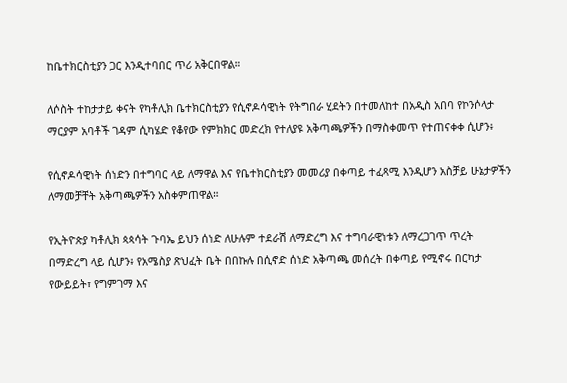ከቤተክርስቲያን ጋር እንዲተባበር ጥሪ አቅርበዋል።

ለሶስት ተከታታይ ቀናት የካቶሊክ ቤተክርስቲያን የሲኖዶሳዊነት የትግበራ ሂደትን በተመለከተ በአዲስ አበባ የኮንሶላታ ማርያም አባቶች ገዳም ሲካሄድ የቆየው የምክክር መድረክ የተለያዩ አቅጣጫዎችን በማስቀመጥ የተጠናቀቀ ሲሆን፥

የሲኖዶሳዊነት ሰነድን በተግባር ላይ ለማዋል እና የቤተክርስቲያን መመሪያ በቀጣይ ተፈጻሚ እንዲሆን አስቻይ ሁኔታዎችን ለማመቻቸት አቅጣጫዎችን አስቀምጠዋል።

የኢትዮጵያ ካቶሊክ ጳጳሳት ጉባኤ ይህን ሰነድ ለሁሉም ተደራሽ ለማድረግ እና ተግባራዊነቱን ለማረጋገጥ ጥረት በማድረግ ላይ ሲሆን፥ የአሜስያ ጽህፈት ቤት በበኩሉ በሲኖድ ሰነድ አቅጣጫ መሰረት በቀጣይ የሚኖሩ በርካታ የውይይት፣ የግምገማ እና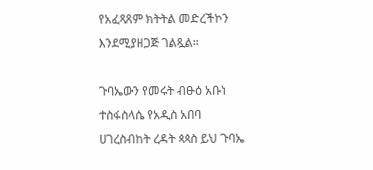የአፈጻጸም ክትትል መድረችኮን እንደሚያዘጋጅ ገልጿል።

ጉባኤውን የመሩት ብፁዕ አቡነ ተስፋስላሴ የአዲስ አበባ ሀገረስብከት ረዳት ጳጳስ ይህ ጉባኤ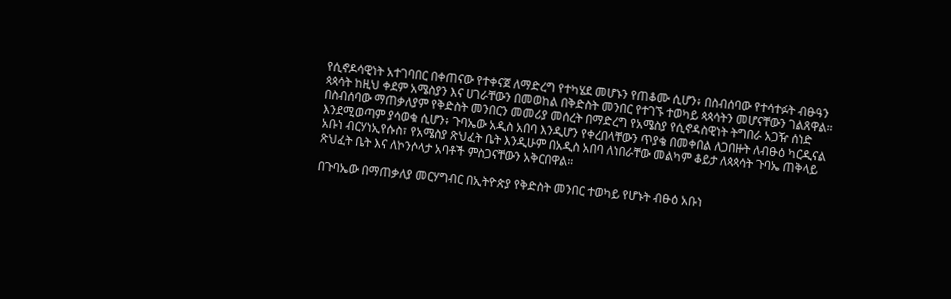የሲኖዶሳዊነት አተገባበር በቀጠናው የተቀናጀ ለማድረግ የተካሄደ መሆኑን የጠቆሙ ሲሆን፥ በስብሰባው የተሳተፉት ብፁዓን ጳጳሳት ከዚህ ቀደም አሜስያን እና ሀገራቸውን በመወከል በቅድስት መንበር የተገኙ ተወካይ ጳጳሳትን መሆናቸውን ገልጸዋል። በስብሰባው ማጠቃለያም የቅድስት መንበርን መመሪያ መሰረት በማድረግ የአሜስያ የሲኖዳስዊነት ትግበራ አጋዥ ሰነድ እንደሚወጣም ያሳወቁ ሲሆን፥ ጉባኤው አዲስ አበባ እንዲሆን የቀረበላቸውን ጥያቄ በመቀበል ለጋበዙት ለብፁዕ ካርዲናል አቡነ ብርሃነኢየሱስ፣ የአሜስያ ጽህፈት ቤት እንዲሁም በአዲስ አበባ ለነበራቸው መልካም ቆይታ ለጳጳሳት ጉባኤ ጠቅላይ ጽህፈት ቤት እና ለኮንሶላታ አባቶች ምስጋናቸውን አቅርበዋል።

በጉባኤው በማጠቃለያ መርሃግብር በኢትዮጵያ የቅድስት መንበር ተወካይ የሆኑት ብፁዕ አቡነ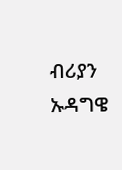ብሪያን ኡዳግዌ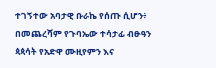ተገኝተው አባታዊ ቡራኬ የሰጡ ሲሆን፥ በመጨረሻም የጉባኤው ተሳታፊ ብፁዓን ጳጳሳት የአድዋ ሙዚየምን እና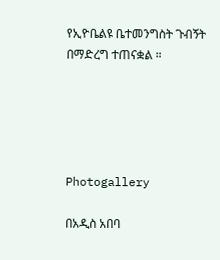የኢዮቤልዩ ቤተመንግስት ጉብኝት በማድረግ ተጠናቋል ።





Photogallery

በአዲስ አበባ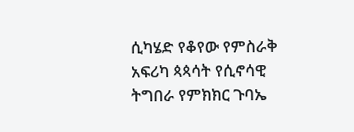ሲካሄድ የቆየው የምስራቅ አፍሪካ ጳጳሳት የሲኖሳዊ ትግበራ የምክክር ጉባኤ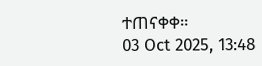ተጠናቀቀ።
03 Oct 2025, 13:48